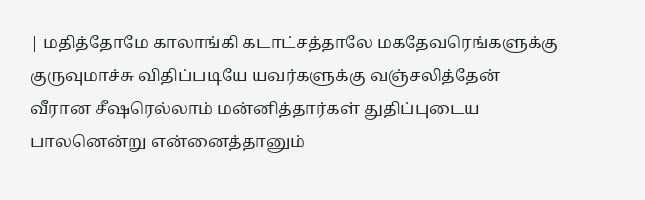| மதித்தோமே காலாங்கி கடாட்சத்தாலே மகதேவரெங்களுக்கு குருவுமாச்சு விதிப்படியே யவர்களுக்கு வஞ்சலித்தேன் வீரான சீஷரெல்லாம் மன்னித்தார்கள் துதிப்புடைய பாலனென்று என்னைத்தானும்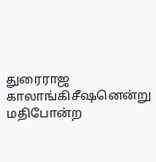துரைராஜ காலாங்கிசீஷனென்று மதிபோன்ற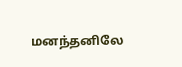மனந்தனிலே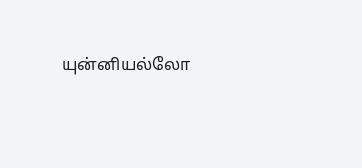யுன்னியல்லோ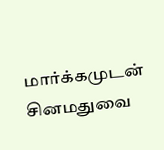மார்க்கமுடன் சினமதுவை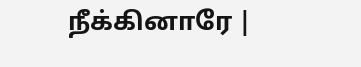நீக்கினாரே |